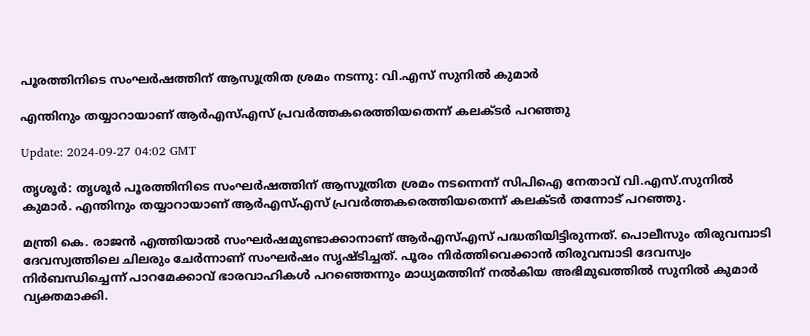പൂരത്തിനിടെ സംഘർഷത്തിന് ആസൂത്രിത ശ്രമം നടന്നു: വി.എസ് സുനില്‍ കുമാര്‍

എന്തിനും തയ്യാറായാണ് ആർഎസ്എസ് പ്രവർത്തകരെത്തിയതെന്ന് കലക്ടർ പറഞ്ഞു

Update: 2024-09-27 04:02 GMT

തൃശൂര്‍: തൃശൂർ പൂരത്തിനിടെ സംഘർഷത്തിന് ആസൂത്രിത ശ്രമം നടന്നെന്ന് സിപിഐ നേതാവ് വി.എസ്.സുനിൽ കുമാർ. എന്തിനും തയ്യാറായാണ് ആർഎസ്എസ് പ്രവർത്തകരെത്തിയതെന്ന് കലക്ടർ തന്നോട് പറഞ്ഞു.

മന്ത്രി കെ. രാജന്‍ എത്തിയാൽ സംഘർഷമുണ്ടാക്കാനാണ് ആർഎസ്എസ് പദ്ധതിയിട്ടിരുന്നത്. പൊലീസും തിരുവമ്പാടി ദേവസ്വത്തിലെ ചിലരും ചേർന്നാണ് സംഘർഷം സൃഷ്ടിച്ചത്. പൂരം നിർത്തിവെക്കാന്‍ തിരുവമ്പാടി ദേവസ്വം നിർബന്ധിച്ചെന്ന് പാറമേക്കാവ് ഭാരവാഹികള്‍ പറഞ്ഞെന്നും മാധ്യമത്തിന് നൽകിയ അഭിമുഖത്തിൽ സുനിൽ കുമാർ വ്യക്തമാക്കി.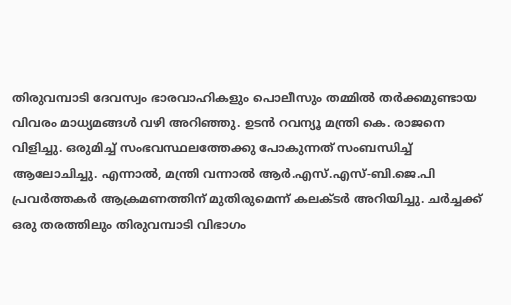തിരുവമ്പാടി ദേവസ്വം ഭാരവാഹികളും പൊലീസും തമ്മിൽ തർക്കമുണ്ടായ വിവരം മാധ്യമങ്ങൾ വഴി അറിഞ്ഞു. ഉടൻ റവന്യൂ മന്ത്രി കെ. രാജനെ വിളിച്ചു. ഒരുമിച്ച് സംഭവസ്ഥലത്തേക്കു പോകുന്നത് സംബന്ധിച്ച് ആലോചിച്ചു. എന്നാൽ, മന്ത്രി വന്നാൽ ആർ.എസ്.എസ്-ബി.ജെ.പി പ്രവർത്തകർ ആക്രമണത്തിന് മുതിരുമെന്ന് കലക്ടർ അറിയിച്ചു. ചർച്ചക്ക് ഒരു തരത്തിലും തിരുവമ്പാടി വിഭാഗം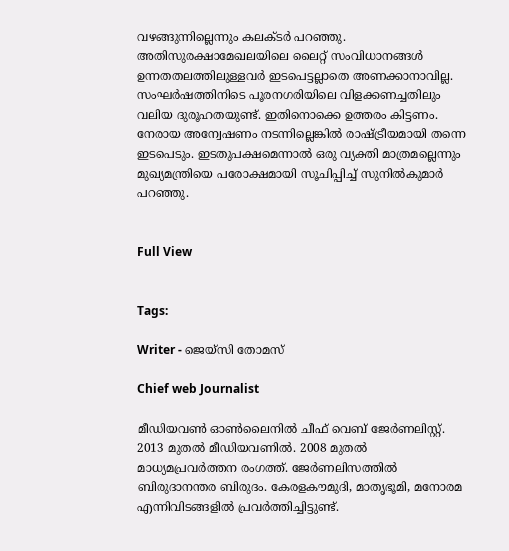വഴങ്ങുന്നില്ലെന്നും കലക്ടർ പറഞ്ഞു. അതിസുരക്ഷാമേഖലയിലെ ലൈറ്റ് സംവിധാനങ്ങൾ ഉന്നതതലത്തിലുള്ളവർ ഇടപെട്ടല്ലാതെ അണക്കാനാവില്ല. സംഘർഷത്തിനിടെ പൂരനഗരിയിലെ വിളക്കണച്ചതിലും വലിയ ദുരൂഹതയുണ്ട്. ഇതിനൊക്കെ ഉത്തരം കിട്ടണം. നേരായ അന്വേഷണം നടന്നില്ലെങ്കിൽ രാഷ്ട്രീയമായി തന്നെ ഇടപെടും. ഇടതുപക്ഷമെന്നാൽ ഒരു വ്യക്തി മാത്രമല്ലെന്നും മുഖ്യമന്ത്രിയെ പരോക്ഷമായി സൂചിപ്പിച്ച് സുനിൽകുമാർ പറഞ്ഞു.


Full View


Tags:

Writer - ജെയ്സി തോമസ്

Chief web Journalist

മീഡിയവൺ ഓൺലൈനിൽ ചീഫ് വെബ് ജേർണലിസ്റ്റ്. 2013 മുതൽ മീഡിയവണിൽ. 2008 മുതൽ മാധ്യമപ്രവർത്തന രംഗത്ത്. ജേർണലിസത്തിൽ ബിരുദാനന്തര ബിരുദം. കേരളകൗമുദി, മാതൃഭൂമി, മനോരമ എന്നിവിടങ്ങളിൽ പ്രവർത്തിച്ചിട്ടുണ്ട്.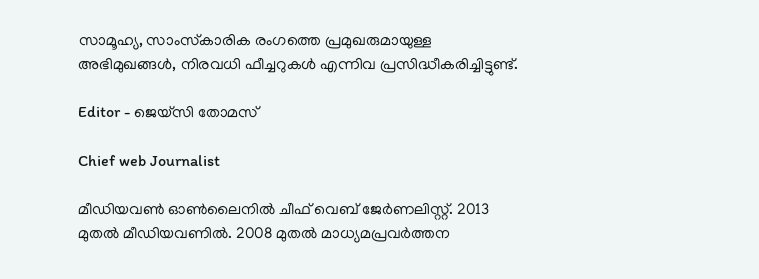സാമൂഹ്യ, സാംസ്‌കാരിക രംഗത്തെ പ്രമുഖരുമായുള്ള അഭിമുഖങ്ങൾ, നിരവധി ഫീച്ചറുകൾ എന്നിവ പ്രസിദ്ധീകരിച്ചിട്ടുണ്ട്.

Editor - ജെയ്സി തോമസ്

Chief web Journalist

മീഡിയവൺ ഓൺലൈനിൽ ചീഫ് വെബ് ജേർണലിസ്റ്റ്. 2013 മുതൽ മീഡിയവണിൽ. 2008 മുതൽ മാധ്യമപ്രവർത്തന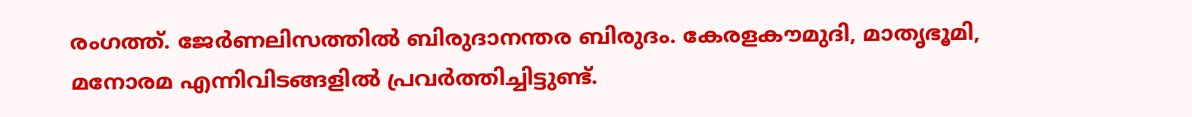രംഗത്ത്. ജേർണലിസത്തിൽ ബിരുദാനന്തര ബിരുദം. കേരളകൗമുദി, മാതൃഭൂമി, മനോരമ എന്നിവിടങ്ങളിൽ പ്രവർത്തിച്ചിട്ടുണ്ട്.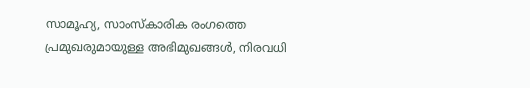സാമൂഹ്യ, സാംസ്‌കാരിക രംഗത്തെ പ്രമുഖരുമായുള്ള അഭിമുഖങ്ങൾ, നിരവധി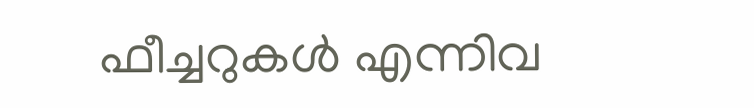ഫീച്ചറുകൾ എന്നിവ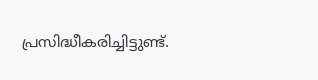പ്രസിദ്ധീകരിച്ചിട്ടുണ്ട്.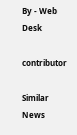By - Web Desk

contributor

Similar News